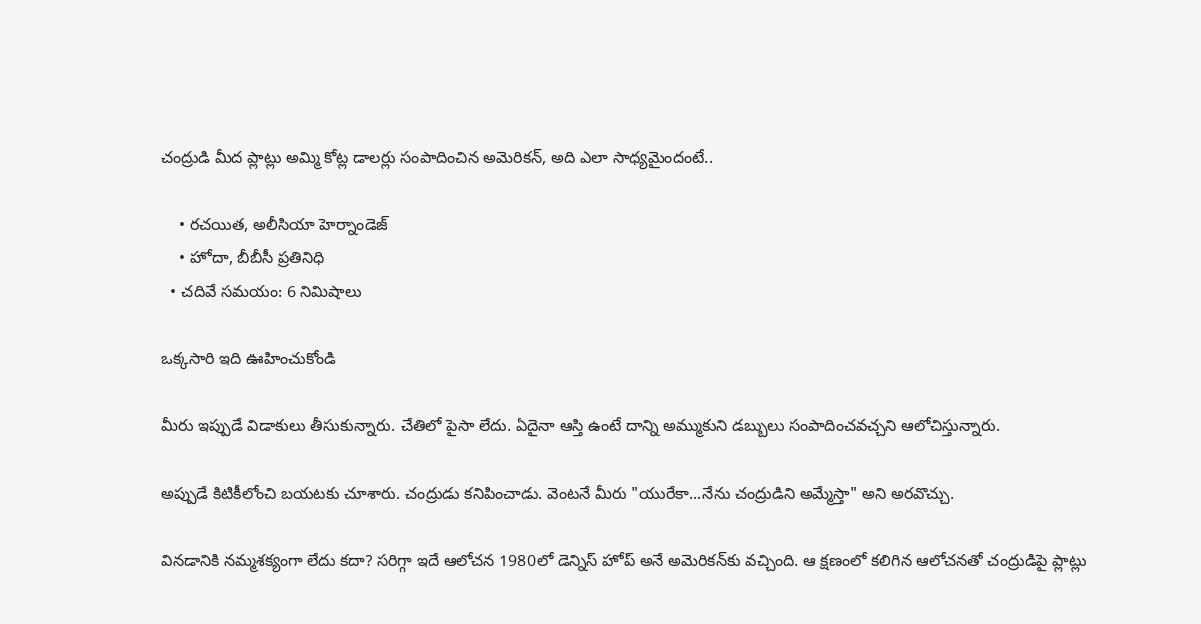చంద్రుడి మీద ప్లాట్లు అమ్మి కోట్ల డాలర్లు సంపాదించిన అమెరికన్, అది ఎలా సాధ్యమైందంటే..

    • రచయిత, అలీసియా హెర్నాండెజ్
    • హోదా, బీబీసీ ప్రతినిధి
  • చదివే సమయం: 6 నిమిషాలు

ఒక్కసారి ఇది ఊహించుకోండి

మీరు ఇప్పుడే విడాకులు తీసుకున్నారు. చేతిలో పైసా లేదు. ఏదైనా ఆస్తి ఉంటే దాన్ని అమ్ముకుని డబ్బులు సంపాదించవచ్చని ఆలోచిస్తున్నారు.

అప్పుడే కిటికీలోంచి బయటకు చూశారు. చంద్రుడు కనిపించాడు. వెంటనే మీరు "యురేకా...నేను చంద్రుడిని అమ్మేస్తా" అని అరవొచ్చు.

వినడానికి నమ్మశక్యంగా లేదు కదా? సరిగ్గా ఇదే ఆలోచన 1980లో డెన్నిస్ హోప్ అనే అమెరికన్‌కు వచ్చింది. ఆ క్షణంలో కలిగిన ఆలోచనతో చంద్రుడిపై ప్లాట్లు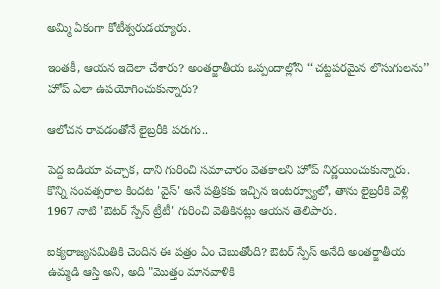అమ్మి ఏకంగా కోటీశ్వరుడయ్యారు.

ఇంతకీ, ఆయన ఇదెలా చేశారు? అంతర్జాతీయ ఒప్పందాల్లోని ‘‘చట్టపరమైన లొసుగులను’’ హోప్ ఎలా ఉపయోగించుకున్నారు?

ఆలోచన రావడంతోనే లైబ్రరీకి పరుగు..

పెద్ద ఐడియా వచ్చాక, దాని గురించి సమాచారం వెతకాలని హోప్ నిర్ణయించుకున్నారు. కొన్ని సంవత్సరాల కిందట 'వైస్' అనే పత్రికకు ఇచ్చిన ఇంటర్వ్యూలో, తాను లైబ్రరీకి వెళ్లి 1967 నాటి 'ఔటర్ స్పేస్ ట్రీటీ' గురించి వెతికినట్లు ఆయన తెలిపారు.

ఐక్యరాజ్యసమితికి చెందిన ఈ పత్రం ఏం చెబుతోంది? ఔటర్ స్పేస్ అనేది అంతర్జాతీయ ఉమ్మడి ఆస్తి అని, అది "మొత్తం మానవాళికి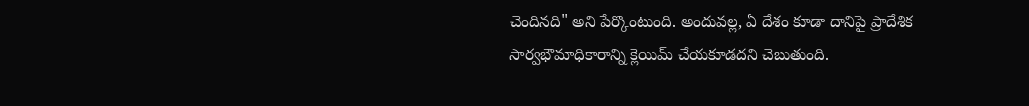చెందినది" అని పేర్కొంటుంది. అందువల్ల, ఏ దేశం కూడా దానిపై ప్రాదేశిక సార్వభౌమాధికారాన్ని క్లెయిమ్ చేయకూడదని చెబుతుంది.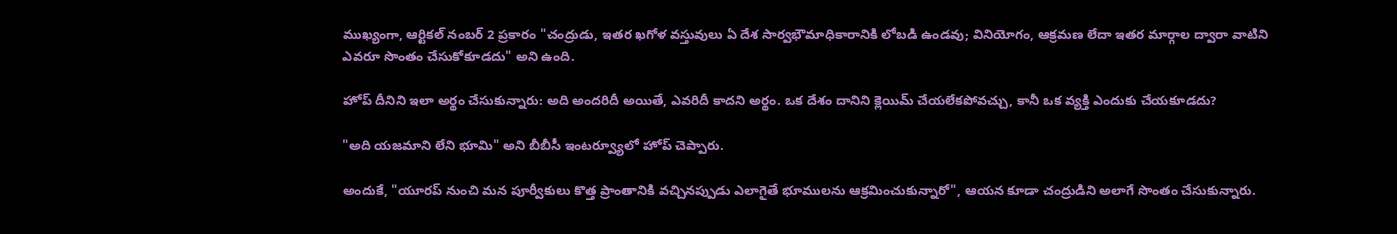ముఖ్యంగా, ఆర్టికల్ నంబర్ 2 ప్రకారం "చంద్రుడు, ఇతర ఖగోళ వస్తువులు ఏ దేశ సార్వభౌమాధికారానికి లోబడి ఉండవు; వినియోగం, ఆక్రమణ లేదా ఇతర మార్గాల ద్వారా వాటిని ఎవరూ సొంతం చేసుకోకూడదు" అని ఉంది.

హోప్ దీనిని ఇలా అర్థం చేసుకున్నారు: అది అందరిదీ అయితే, ఎవరిదీ కాదని అర్థం. ఒక దేశం దానిని క్లెయిమ్ చేయలేకపోవచ్చు, కానీ ఒక వ్యక్తి ఎందుకు చేయకూడదు?

"అది యజమాని లేని భూమి" అని బీబీసీ ఇంటర్వ్యూలో హోప్ చెప్పారు.

అందుకే, "యూరప్ నుంచి మన పూర్వీకులు కొత్త ప్రాంతానికి వచ్చినప్పుడు ఎలాగైతే భూములను ఆక్రమించుకున్నారో", ఆయన కూడా చంద్రుడిని అలాగే సొంతం చేసుకున్నారు.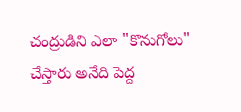చంద్రుడిని ఎలా "కొనుగోలు" చేస్తారు అనేది పెద్ద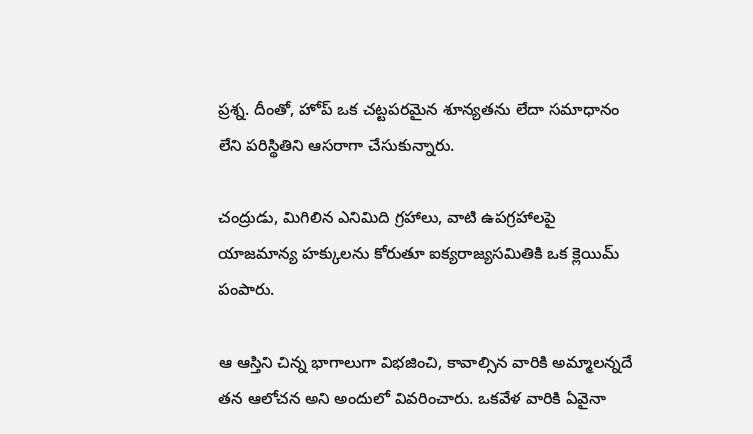ప్రశ్న. దీంతో, హోప్ ఒక చట్టపరమైన శూన్యతను లేదా సమాధానం లేని పరిస్థితిని ఆసరాగా చేసుకున్నారు.

చంద్రుడు, మిగిలిన ఎనిమిది గ్రహాలు, వాటి ఉపగ్రహాలపై యాజమాన్య హక్కులను కోరుతూ ఐక్యరాజ్యసమితికి ఒక క్లెయిమ్ పంపారు.

ఆ ఆస్తిని చిన్న భాగాలుగా విభజించి, కావాల్సిన వారికి అమ్మాలన్నదే తన ఆలోచన అని అందులో వివరించారు. ఒకవేళ వారికి ఏవైనా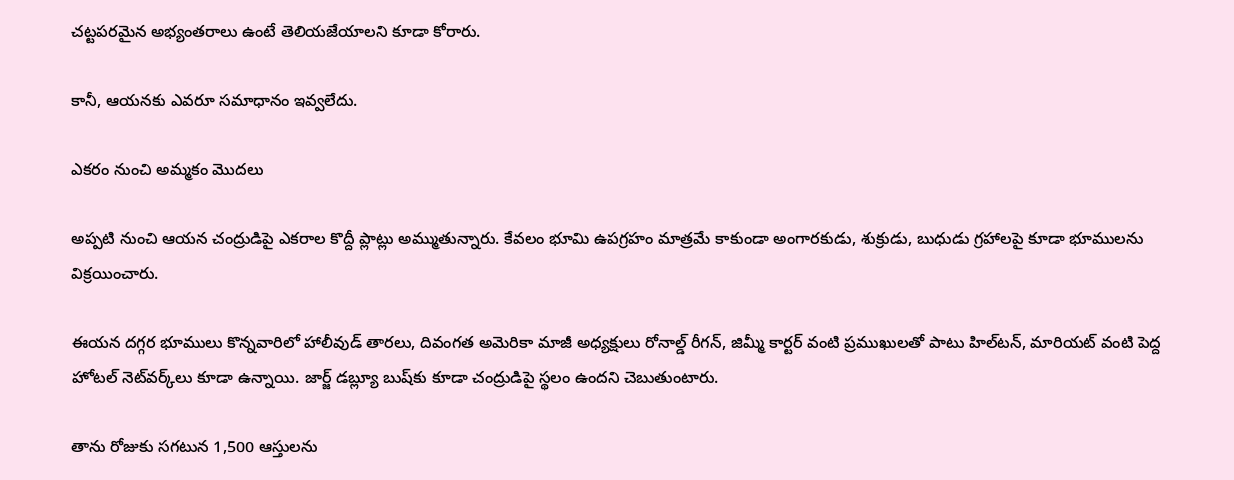చట్టపరమైన అభ్యంతరాలు ఉంటే తెలియజేయాలని కూడా కోరారు.

కానీ, ఆయనకు ఎవరూ సమాధానం ఇవ్వలేదు.

ఎకరం నుంచి అమ్మకం మొదలు

అప్పటి నుంచి ఆయన చంద్రుడిపై ఎకరాల కొద్దీ ప్లాట్లు అమ్ముతున్నారు. కేవలం భూమి ఉపగ్రహం మాత్రమే కాకుండా అంగారకుడు, శుక్రుడు, బుధుడు గ్రహాలపై కూడా భూములను విక్రయించారు.

ఈయన దగ్గర భూములు కొన్నవారిలో హాలీవుడ్ తారలు, దివంగత అమెరికా మాజీ అధ్యక్షులు రోనాల్డ్ రీగన్, జిమ్మీ కార్టర్ వంటి ప్రముఖులతో పాటు హిల్‌టన్, మారియట్ వంటి పెద్ద హోటల్ నెట్‌వర్క్‌లు కూడా ఉన్నాయి. జార్జ్ డబ్ల్యూ బుష్‌కు కూడా చంద్రుడిపై స్థలం ఉందని చెబుతుంటారు.

తాను రోజుకు సగటున 1,500 ఆస్తులను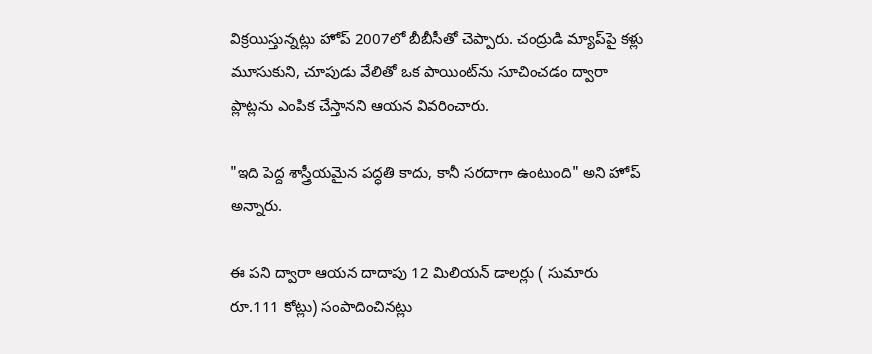విక్రయిస్తున్నట్లు హోప్ 2007లో బీబీసీతో చెప్పారు. చంద్రుడి మ్యాప్‌పై కళ్లు మూసుకుని, చూపుడు వేలితో ఒక పాయింట్‌ను సూచించడం ద్వారా ప్లాట్లను ఎంపిక చేస్తానని ఆయన వివరించారు.

"ఇది పెద్ద శాస్త్రీయమైన పద్ధతి కాదు, కానీ సరదాగా ఉంటుంది" అని హోప్ అన్నారు.

ఈ పని ద్వారా ఆయన దాదాపు 12 మిలియన్ డాలర్లు ( సుమారు రూ.111 కోట్లు) సంపాదించినట్లు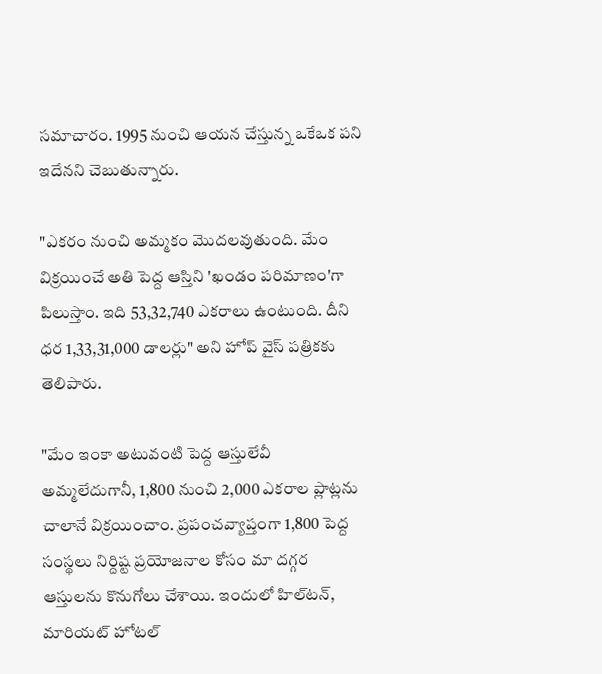సమాచారం. 1995 నుంచి ఆయన చేస్తున్న ఒకేఒక పని ఇదేనని చెబుతున్నారు.

"ఎకరం నుంచి అమ్మకం మొదలవుతుంది. మేం విక్రయించే అతి పెద్ద ఆస్తిని 'ఖండం పరిమాణం'గా పిలుస్తాం. ఇది 53,32,740 ఎకరాలు ఉంటుంది. దీని ధర 1,33,31,000 డాలర్లు" అని హోప్ వైస్ పత్రికకు తెలిపారు.

"మేం ఇంకా అటువంటి పెద్ద ఆస్తులేవీ అమ్మలేదుగానీ, 1,800 నుంచి 2,000 ఎకరాల ప్లాట్లను చాలానే విక్రయించాం. ప్రపంచవ్యాప్తంగా 1,800 పెద్ద సంస్థలు నిర్దిష్ట ప్రయోజనాల కోసం మా దగ్గర ఆస్తులను కొనుగోలు చేశాయి. ఇందులో హిల్‌టన్, మారియట్ హోటల్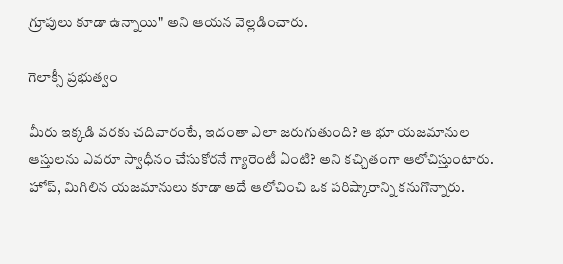గ్రూపులు కూడా ఉన్నాయి" అని ఆయన వెల్లడించారు.

గెలాక్సీ ప్రభుత్వం

మీరు ఇక్కడి వరకు చదివారంటే, ఇదంతా ఎలా జరుగుతుంది? ఆ భూ యజమానుల ఆస్తులను ఎవరూ స్వాధీనం చేసుకోరనే గ్యారెంటీ ఏంటి? అని కచ్చితంగా ఆలోచిస్తుంటారు. హోప్, మిగిలిన యజమానులు కూడా అదే ఆలోచించి ఒక పరిష్కారాన్ని కనుగొన్నారు.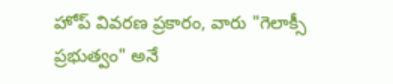హోప్ వివరణ ప్రకారం, వారు "గెలాక్సీ ప్రభుత్వం" అనే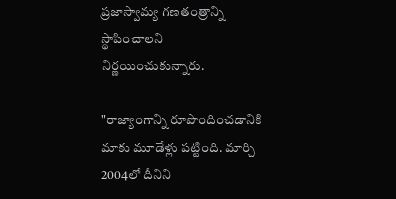ప్రజాస్వామ్య గణతంత్రాన్ని స్థాపించాలని నిర్ణయించుకున్నారు.

"రాజ్యాంగాన్ని రూపొందించడానికి మాకు మూడేళ్లు పట్టింది. మార్చి 2004లో దీనిని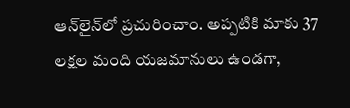ఆన్‌లైన్‌లో ప్రచురించాం. అప్పటికి మాకు 37 లక్షల మంది యజమానులు ఉండగా,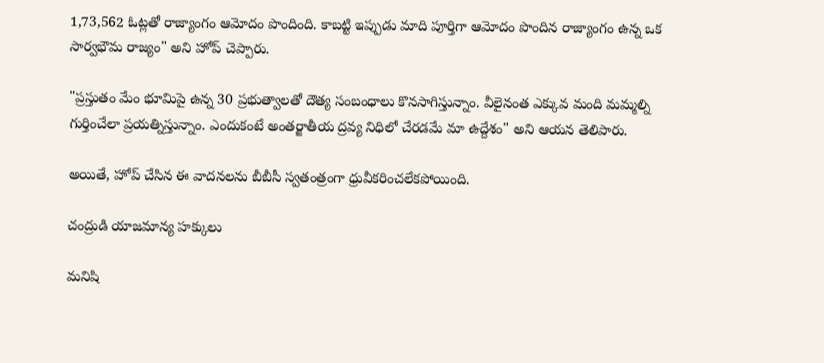1,73,562 ఓట్లతో రాజ్యాంగం ఆమోదం పొందింది. కాబట్టి ఇప్పుడు మాది పూర్తిగా ఆమోదం పొందిన రాజ్యాంగం ఉన్న ఒక సార్వభౌమ రాజ్యం" అని హోప్ చెప్పారు.

"ప్రస్తుతం మేం భూమిపై ఉన్న 30 ప్రభుత్వాలతో దౌత్య సంబంధాలు కొనసాగిస్తున్నాం. వీలైనంత ఎక్కువ మంది మమ్మల్ని గుర్తించేలా ప్రయత్నిస్తున్నాం. ఎందుకంటే అంతర్జాతీయ ద్రవ్య నిధిలో చేరడమే మా ఉద్దేశం" అని ఆయన తెలిపారు.

అయితే, హోప్ చేసిన ఈ వాదనలను బీబీసీ స్వతంత్రంగా ధ్రువీకరించలేకపోయింది.

చంద్రుడి యాజమాన్య హక్కులు

మనిషి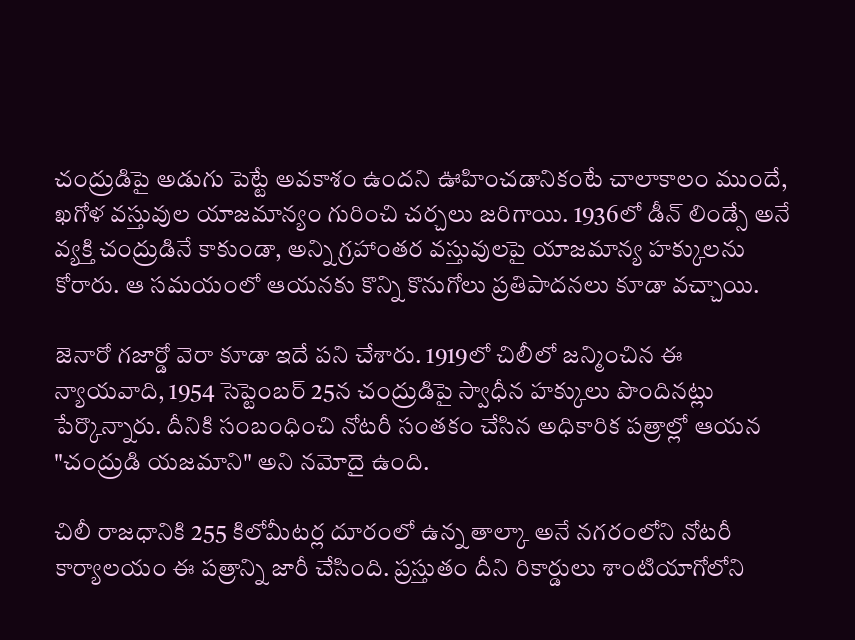చంద్రుడిపై అడుగు పెట్టే అవకాశం ఉందని ఊహించడానికంటే చాలాకాలం ముందే, ఖగోళ వస్తువుల యాజమాన్యం గురించి చర్చలు జరిగాయి. 1936లో డీన్ లిండ్సే అనే వ్యక్తి చంద్రుడినే కాకుండా, అన్ని గ్రహాంతర వస్తువులపై యాజమాన్య హక్కులను కోరారు. ఆ సమయంలో ఆయనకు కొన్ని కొనుగోలు ప్రతిపాదనలు కూడా వచ్చాయి.

జెనారో గజార్డో వెరా కూడా ఇదే పని చేశారు. 1919లో చిలీలో జన్మించిన ఈ న్యాయవాది, 1954 సెప్టెంబర్ 25న చంద్రుడిపై స్వాధీన హక్కులు పొందినట్లు పేర్కొన్నారు. దీనికి సంబంధించి నోటరీ సంతకం చేసిన అధికారిక పత్రాల్లో ఆయన "చంద్రుడి యజమాని" అని నమోదై ఉంది.

చిలీ రాజధానికి 255 కిలోమీటర్ల దూరంలో ఉన్న తాల్కా అనే నగరంలోని నోటరీ కార్యాలయం ఈ పత్రాన్ని జారీ చేసింది. ప్రస్తుతం దీని రికార్డులు శాంటియాగోలోని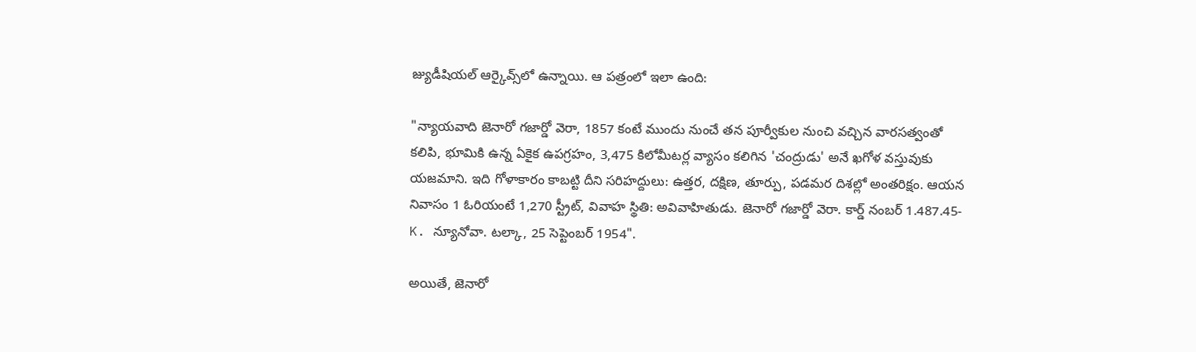జ్యుడీషియల్ ఆర్కైవ్స్‌లో ఉన్నాయి. ఆ పత్రంలో ఇలా ఉంది:

"న్యాయవాది జెనారో గజార్డో వెరా, 1857 కంటే ముందు నుంచే తన పూర్వీకుల నుంచి వచ్చిన వారసత్వంతో కలిపి, భూమికి ఉన్న ఏకైక ఉపగ్రహం, 3,475 కిలోమీటర్ల వ్యాసం కలిగిన 'చంద్రుడు' అనే ఖగోళ వస్తువుకు యజమాని. ఇది గోళాకారం కాబట్టి దీని సరిహద్దులు: ఉత్తర, దక్షిణ, తూర్పు, పడమర దిశల్లో అంతరిక్షం. ఆయన నివాసం 1 ఓరియంటే 1,270 స్ట్రీట్, వివాహ స్థితి: అవివాహితుడు. జెనారో గజార్డో వెరా. కార్డ్ నంబర్ 1.487.45-K. న్యూనోవా. టల్కా, 25 సెప్టెంబర్ 1954".

అయితే, జెనారో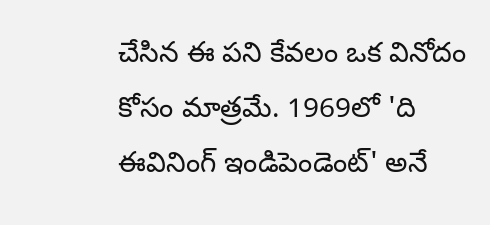చేసిన ఈ పని కేవలం ఒక వినోదం కోసం మాత్రమే. 1969లో 'ది ఈవినింగ్ ఇండిపెండెంట్' అనే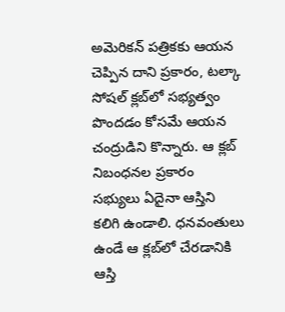అమెరికన్ పత్రికకు ఆయన చెప్పిన దాని ప్రకారం, టల్కా సోషల్ క్లబ్‌లో సభ్యత్వం పొందడం కోసమే ఆయన చంద్రుడిని కొన్నారు. ఆ క్లబ్ నిబంధనల ప్రకారం సభ్యులు ఏదైనా ఆస్తిని కలిగి ఉండాలి. ధనవంతులు ఉండే ఆ క్లబ్‌లో చేరడానికి ఆస్తి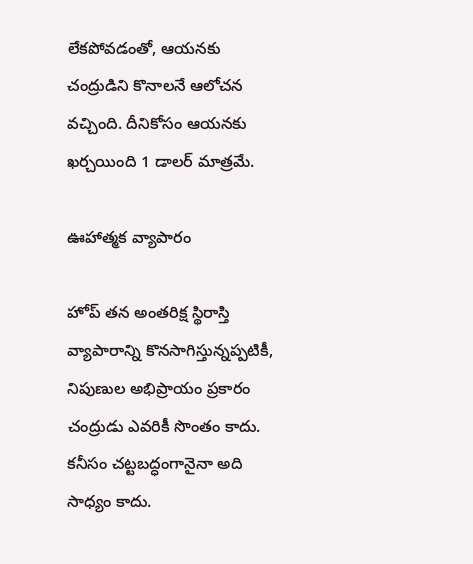లేకపోవడంతో, ఆయనకు చంద్రుడిని కొనాలనే ఆలోచన వచ్చింది. దీనికోసం ఆయనకు ఖర్చయింది 1 డాలర్ మాత్రమే.

ఊహాత్మక వ్యాపారం

హోప్ తన అంతరిక్ష స్థిరాస్తి వ్యాపారాన్ని కొనసాగిస్తున్నప్పటికీ, నిపుణుల అభిప్రాయం ప్రకారం చంద్రుడు ఎవరికీ సొంతం కాదు. కనీసం చట్టబద్ధంగానైనా అది సాధ్యం కాదు.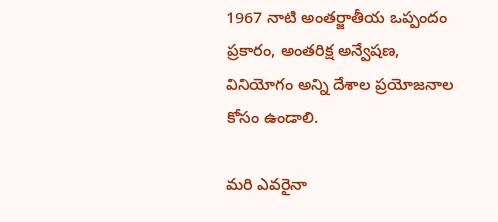1967 నాటి అంతర్జాతీయ ఒప్పందం ప్రకారం, అంతరిక్ష అన్వేషణ, వినియోగం అన్ని దేశాల ప్రయోజనాల కోసం ఉండాలి.

మరి ఎవరైనా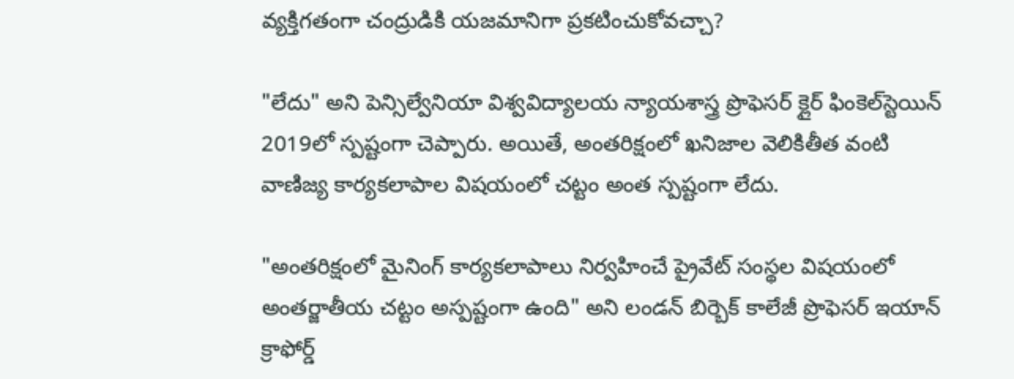వ్యక్తిగతంగా చంద్రుడికి యజమానిగా ప్రకటించుకోవచ్చా?

"లేదు" అని పెన్సిల్వేనియా విశ్వవిద్యాలయ న్యాయశాస్త్ర ప్రొఫెసర్ క్లైర్ ఫింకెల్‌స్టెయిన్ 2019లో స్పష్టంగా చెప్పారు. అయితే, అంతరిక్షంలో ఖనిజాల వెలికితీత వంటి వాణిజ్య కార్యకలాపాల విషయంలో చట్టం అంత స్పష్టంగా లేదు.

"అంతరిక్షంలో మైనింగ్ కార్యకలాపాలు నిర్వహించే ప్రైవేట్ సంస్థల విషయంలో అంతర్జాతీయ చట్టం అస్పష్టంగా ఉంది" అని లండన్ బిర్బెక్ కాలేజీ ప్రొఫెసర్ ఇయాన్ క్రాఫోర్డ్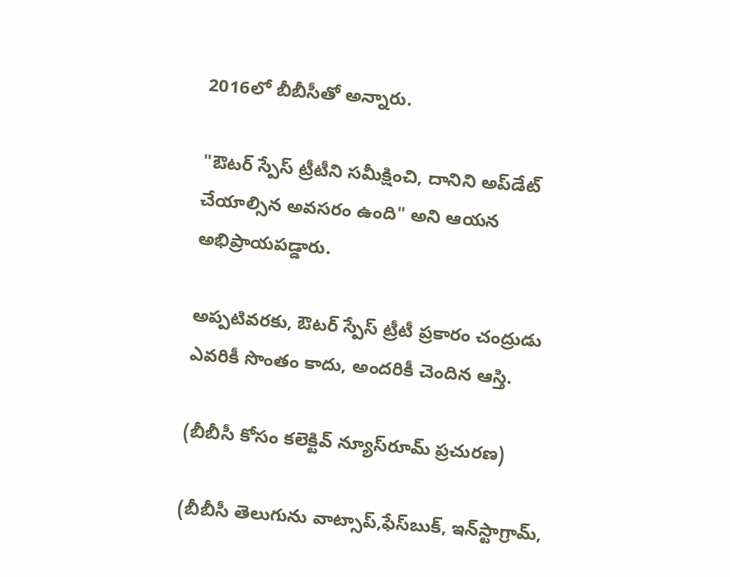2016లో బీబీసీతో అన్నారు.

"ఔటర్ స్పేస్ ట్రీటీని సమీక్షించి, దానిని అప్‌డేట్ చేయాల్సిన అవసరం ఉంది" అని ఆయన అభిప్రాయపడ్డారు.

అప్పటివరకు, ఔటర్ స్పేస్ ట్రీటీ ప్రకారం చంద్రుడు ఎవరికీ సొంతం కాదు, అందరికీ చెందిన ఆస్తి.

(బీబీసీ కోసం కలెక్టివ్ న్యూస్‌రూమ్ ప్రచురణ)

(బీబీసీ తెలుగును వాట్సాప్‌,ఫేస్‌బుక్, ఇన్‌స్టాగ్రామ్‌,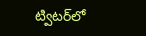ట్విటర్‌లో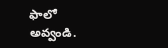ఫాలో అవ్వండి.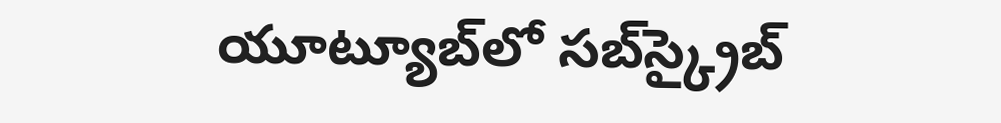యూట్యూబ్‌లో సబ్‌స్క్రైబ్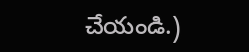చేయండి.)